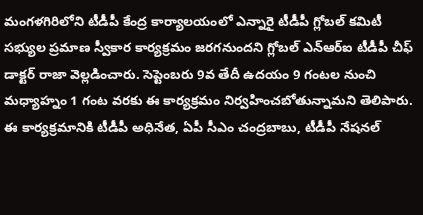మంగళగిరిలోని టీడీపీ కేంద్ర కార్యాలయంలో ఎన్నారై టీడీపీ గ్లోబల్ కమిటీ సభ్యుల ప్రమాణ స్వీకార కార్యక్రమం జరగనుందని గ్లోబల్ ఎన్ఆర్ఐ టీడీపీ చీఫ్ డాక్టర్ రాజా వెల్లడించారు. సెప్టెంబరు 9వ తేదీ ఉదయం 9 గంటల నుంచి మధ్యాహ్నం 1 గంట వరకు ఈ కార్యక్రమం నిర్వహించబోతున్నామని తెలిపారు. ఈ కార్యక్రమానికి టీడీపీ అధినేత, ఏపీ సీఎం చంద్రబాబు, టీడీపీ నేషనల్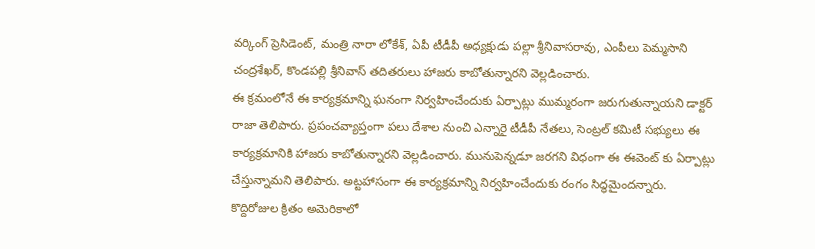వర్కింగ్ ప్రెసిడెంట్, మంత్రి నారా లోకేశ్, ఏపీ టీడీపీ అధ్యక్షుడు పల్లా శ్రీనివాసరావు, ఎంపీలు పెమ్మసాని చంద్రశేఖర్, కొండపల్లి శ్రీనివాస్ తదితరులు హాజరు కాబోతున్నారని వెల్లడించారు.
ఈ క్రమంలోనే ఈ కార్యక్రమాన్ని ఘనంగా నిర్వహించేందుకు ఏర్పాట్లు ముమ్మరంగా జరుగుతున్నాయని డాక్టర్ రాజా తెలిపారు. ప్రపంచవ్యాప్తంగా పలు దేశాల నుంచి ఎన్నారై టీడీపీ నేతలు, సెంట్రల్ కమిటీ సభ్యులు ఈ కార్యక్రమానికి హాజరు కాబోతున్నారని వెల్లడించారు. మునుపెన్నడూ జరగని విధంగా ఈ ఈవెంట్ కు ఏర్పాట్లు చేస్తున్నామని తెలిపారు. అట్టహాసంగా ఈ కార్యక్రమాన్ని నిర్వహించేందుకు రంగం సిద్ధమైందన్నారు.
కొద్దిరోజుల క్రితం అమెరికాలో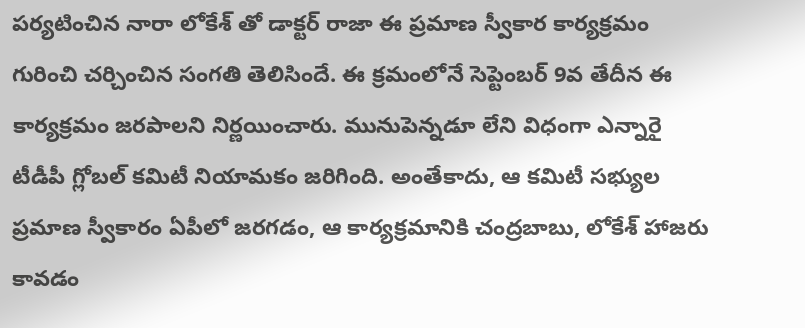పర్యటించిన నారా లోకేశ్ తో డాక్టర్ రాజా ఈ ప్రమాణ స్వీకార కార్యక్రమం గురించి చర్చించిన సంగతి తెలిసిందే. ఈ క్రమంలోనే సెప్టెంబర్ 9వ తేదీన ఈ కార్యక్రమం జరపాలని నిర్ణయించారు. మునుపెన్నడూ లేని విధంగా ఎన్నారై టీడీపీ గ్లోబల్ కమిటీ నియామకం జరిగింది. అంతేకాదు, ఆ కమిటీ సభ్యుల ప్రమాణ స్వీకారం ఏపీలో జరగడం, ఆ కార్యక్రమానికి చంద్రబాబు, లోకేశ్ హాజరు కావడం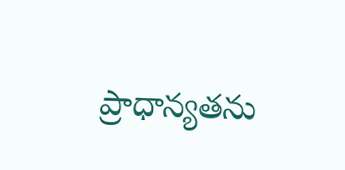ప్రాధాన్యతను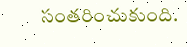సంతరించుకుంది.